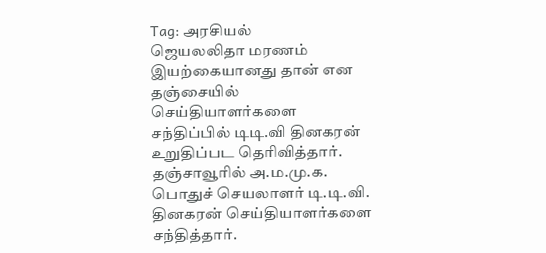Tag: அரசியல்
ஜெயலலிதா மரணம் இயற்கையானது தான் என தஞ்சையில் செய்தியாளர்களை சந்திப்பில் டிடி.வி தினகரன் உறுதிப்பட தெரிவித்தார்.
தஞ்சாவூரில் அ.ம.மு.க. பொதுச் செயலாளர் டி.டி.வி. தினகரன் செய்தியாளர்களை சந்தித்தார்.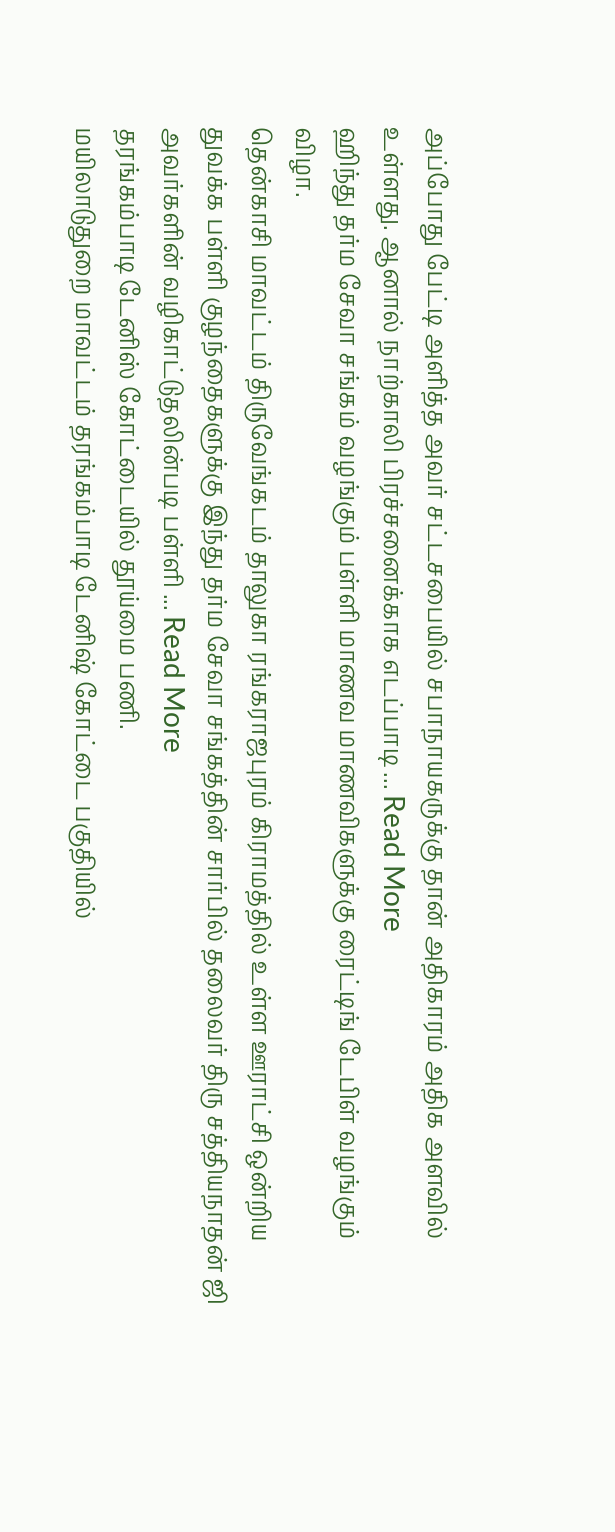அப்போது பேட்டி அளித்த அவர் சட்டசபையில் சபாநாயகருக்கு தான் அதிகாரம் அதிக அளவில் உள்ளது. ஆனால் நாற்காலி பிரச்சனைக்காக எடப்பாடி ... Read More
ஹிந்து தர்ம சேவா சங்கம் வழங்கும் பள்ளி மாணவ மாணவிகளுக்கு ரைட்டிங் டேபிள் வழங்கும் விழா.
தென்காசி மாவட்டம் திருவேங்கடம் தாலுகா ரங்கராஜபுரம் கிராமத்தில் உள்ள ஊராட்சி ஒன்றிய துவக்க பள்ளி குழந்தைகளுக்கு இந்து தர்ம சேவா சங்கத்தின் சார்பில் தலைவர் திரு சத்தியநாதன் ஜி அவர்களின் வழிகாட்டுதலின்படி பள்ளி ... Read More
தரங்கம்பாடி டேனிஸ் கோட்டையில் தூய்மை பணி.
மயிலாடுதுறை மாவட்டம் தரங்கம்பாடி டேனிஷ் கோட்டை பகுதியில்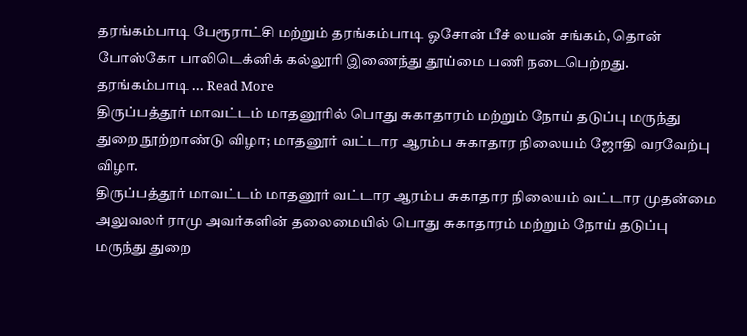தரங்கம்பாடி பேரூராட்சி மற்றும் தரங்கம்பாடி ஓசோன் பீச் லயன் சங்கம், தொன் போஸ்கோ பாலிடெக்னிக் கல்லூரி இணைந்து தூய்மை பணி நடைபெற்றது. தரங்கம்பாடி ... Read More
திருப்பத்தூர் மாவட்டம் மாதனூரில் பொது சுகாதாரம் மற்றும் நோய் தடுப்பு மருந்து துறை நூற்றாண்டு விழா; மாதனூர் வட்டார ஆரம்ப சுகாதார நிலையம் ஜோதி வரவேற்பு விழா.
திருப்பத்தூர் மாவட்டம் மாதனூர் வட்டார ஆரம்ப சுகாதார நிலையம் வட்டார முதன்மை அலுவலர் ராமு அவர்களின் தலைமையில் பொது சுகாதாரம் மற்றும் நோய் தடுப்பு மருந்து துறை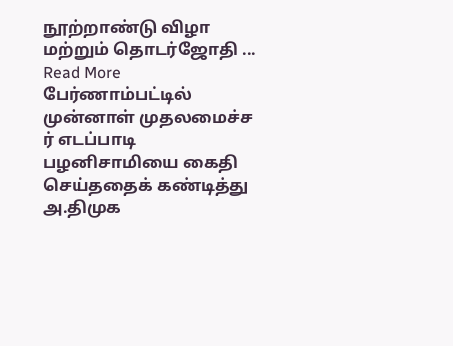நூற்றாண்டு விழா மற்றும் தொடர்ஜோதி ... Read More
பேர்ணாம்பட்டில் முன்னாள் முதலமைச்ச ர் எடப்பாடி பழனிசாமியை கைதி செய்ததைக் கண்டித்து அ.திமுக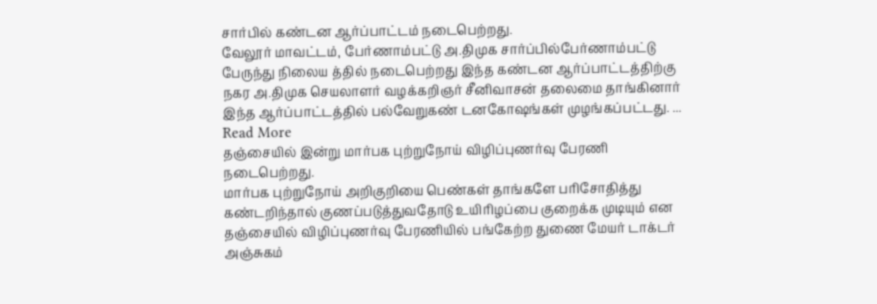சார்பில் கண்டன ஆர்ப்பாட்டம் நடைபெற்றது.
வேலூர் மாவட்டம், பேர்ணாம்பட்டு அ.திமுக சார்ப்பில்பேர்ணாம்பட்டு பேருந்து நிலைய த்தில் நடைபெற்றது இந்த கண்டன ஆர்ப்பாட்டத்திற்கு நகர அ.திமுக செயலாளர் வழக்கறிஞர் சீனிவாசன் தலைமை தாங்கினார் இந்த ஆர்ப்பாட்டத்தில் பல்வேறுகண் டனகோஷங்கள் முழங்கப்பட்டது. ... Read More
தஞ்சையில் இன்று மார்பக புற்றுநோய் விழிப்புணர்வு பேரணி நடைபெற்றது.
மார்பக புற்றுநோய் அறிகுறியை பெண்கள் தாங்களே பரிசோதித்து கண்டறிந்தால் குணப்படுத்துவதோடு உயிரிழப்பை குறைக்க முடியும் என தஞ்சையில் விழிப்புணர்வு பேரணியில் பங்கேற்ற துணை மேயர் டாக்டர் அஞ்சுகம்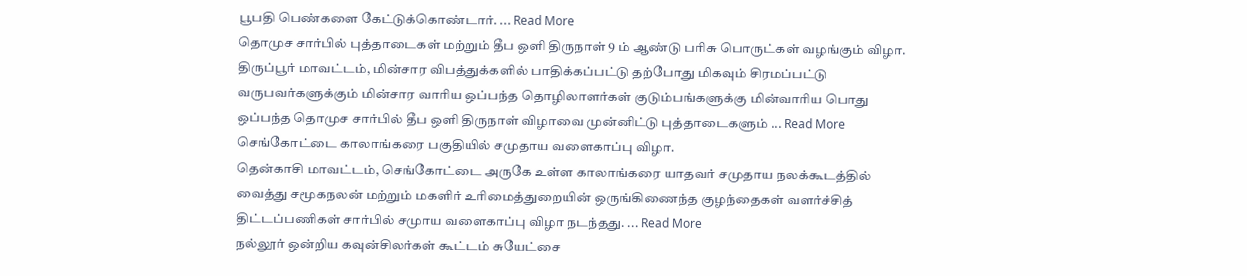பூபதி பெண்களை கேட்டுக்கொண்டார். ... Read More
தொமுச சார்பில் புத்தாடைகள் மற்றும் தீப ஒளி திருநாள் 9 ம் ஆண்டு பரிசு பொருட்கள் வழங்கும் விழா.
திருப்பூர் மாவட்டம், மின்சார விபத்துக்களில் பாதிக்கப்பட்டு தற்போது மிகவும் சிரமப்பட்டு வருபவர்களுக்கும் மின்சார வாரிய ஒப்பந்த தொழிலாளர்கள் குடும்பங்களுக்கு மின்வாரிய பொது ஒப்பந்த தொமுச சார்பில் தீப ஒளி திருநாள் விழாவை முன்னிட்டு புத்தாடைகளும் ... Read More
செங்கோட்டை காலாங்கரை பகுதியில் சமுதாய வளைகாப்பு விழா.
தென்காசி மாவட்டம், செங்கோட்டை அருகே உள்ள காலாங்கரை யாதவர் சமுதாய நலக்கூடத்தில் வைத்து சமூகநலன் மற்றும் மகளிர் உரிமைத்துறையின் ஒருங்கிணைந்த குழந்தைகள் வளர்ச்சித் திட்டப்பணிகள் சார்பில் சமுாய வளைகாப்பு விழா நடந்தது. ... Read More
நல்லூர் ஒன்றிய கவுன்சிலர்கள் கூட்டம் சுயேட்சை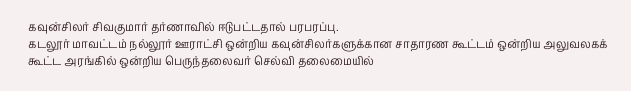கவுன்சிலர் சிவகுமார் தர்ணாவில் ஈடுபட்டதால் பரபரப்பு.
கடலூர் மாவட்டம் நல்லூர் ஊராட்சி ஒன்றிய கவுன்சிலர்களுக்கான சாதாரண கூட்டம் ஒன்றிய அலுவலகக் கூட்ட அரங்கில் ஒன்றிய பெருந்தலைவர் செல்வி தலைமையில்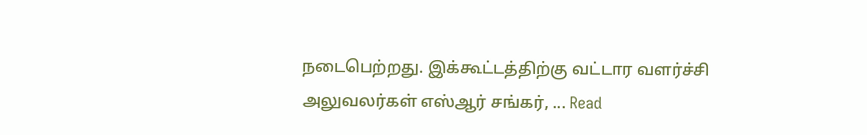நடைபெற்றது. இக்கூட்டத்திற்கு வட்டார வளர்ச்சி அலுவலர்கள் எஸ்ஆர் சங்கர், ... Read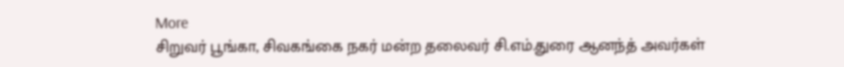More
சிறுவர் பூங்கா, சிவகங்கை நகர் மன்ற தலைவர் சி.எம்.துரை ஆனந்த் அவர்கள்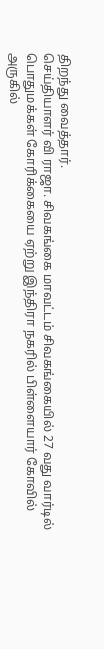திறந்து வைத்தார்.
செய்தியாளர் வி ராஜா. சிவகங்கை மாவட்டம் சிவகங்கையில் 27 வது வார்டில் பொதுமக்கள் கோரிக்கையை ஏற்று இந்திரா நகரில் பிள்ளையார் கோவில் அருகில்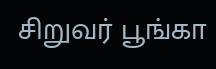சிறுவர் பூங்கா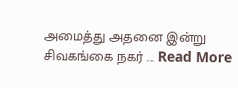அமைத்து அதனை இன்று சிவகங்கை நகர் ... Read More